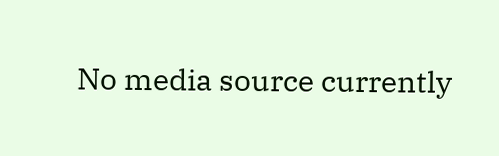No media source currently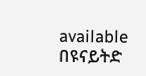available
በዩናይትድ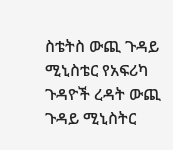ስቴትስ ውጪ ጉዳይ ሚኒስቴር የአፍሪካ ጉዳዮች ረዳት ውጪ ጉዳይ ሚኒስትር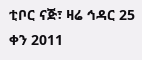ቲቦር ናጅ፣ ዛሬ ኅዳር 25 ቀን 2011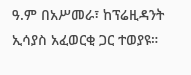ዓ.ም በአሥመራ፣ ከፕሬዚዳንት ኢሳያስ አፈወርቂ ጋር ተወያዩ።